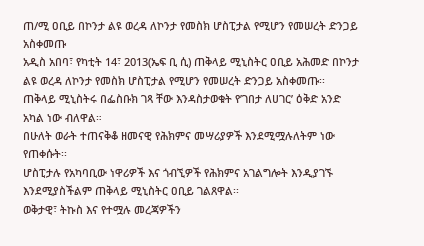ጠ/ሚ ዐቢይ በኮንታ ልዩ ወረዳ ለኮንታ የመስክ ሆስፒታል የሚሆን የመሠረት ድንጋይ አስቀመጡ
አዲስ አበባ፣ የካቲት 14፣ 2013(ኤፍ ቢ ሲ) ጠቅላይ ሚኒስትር ዐቢይ አሕመድ በኮንታ ልዩ ወረዳ ለኮንታ የመስክ ሆስፒታል የሚሆን የመሠረት ድንጋይ አስቀመጡ፡፡
ጠቅላይ ሚኒስትሩ በፌስቡክ ገጻ ቸው እንዳስታወቁት የ’ገበታ ለሀገር’ ዕቅድ አንድ አካል ነው ብለዋል።
በሁለት ወራት ተጠናቅቆ ዘመናዊ የሕክምና መሣሪያዎች እንደሚሟሉለትም ነው የጠቀሱት፡፡
ሆስፒታሉ የአካባቢው ነዋሪዎች እና ጎብኚዎች የሕክምና አገልግሎት እንዲያገኙ እንደሚያስችልም ጠቅላይ ሚኒስትር ዐቢይ ገልጸዋል፡፡
ወቅታዊ፣ ትኩስ እና የተሟሉ መረጃዎችን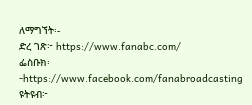ለማግኘት፡-
ድረ ገጽ፦ https://www.fanabc.com/
ፌስቡክ፡-https://www.facebook.com/fanabroadcasting
ዩትዩብ፦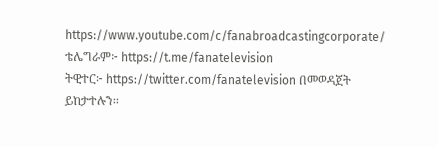https://www.youtube.com/c/fanabroadcastingcorporate/
ቴሌግራም፦ https://t.me/fanatelevision
ትዊተር፦ https://twitter.com/fanatelevision በመወዳጀት ይከታተሉን፡፡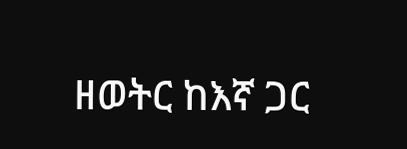ዘወትር ከእኛ ጋር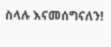ስላሉ እናመሰግናለን!